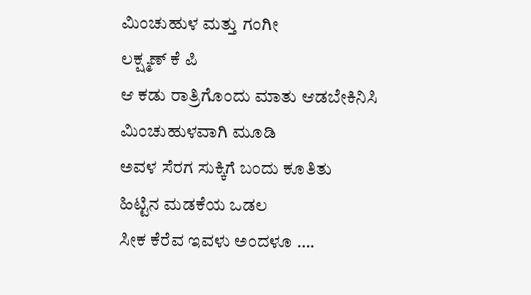ಮಿಂಚುಹುಳ ಮತ್ತು ಗಂಗೀ
ಲಕ್ಷ್ಮಣ್ ಕೆ ಪಿ
ಆ ಕಡು ರಾತ್ರಿಗೊಂದು ಮಾತು ಆಡಬೇಕಿನಿಸಿ
ಮಿಂಚುಹುಳವಾಗಿ ಮೂಡಿ
ಅವಳ ಸೆರಗ ಸುಕ್ಕಿಗೆ ಬಂದು ಕೂತಿತು
ಹಿಟ್ಟಿನ ಮಡಕೆಯ ಒಡಲ
ಸೀಕ ಕೆರೆವ ಇವಳು ಅಂದಳೂ ….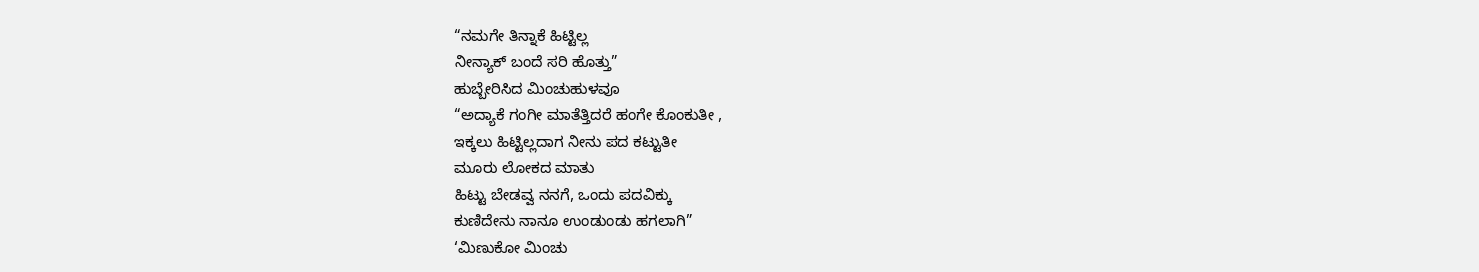“ನಮಗೇ ತಿನ್ನಾಕೆ ಹಿಟ್ಟಿಲ್ಲ
ನೀನ್ಯಾಕ್ ಬಂದೆ ಸರಿ ಹೊತ್ತು”
ಹುಬ್ಬೇರಿಸಿದ ಮಿಂಚುಹುಳವೂ
“ಅದ್ಯಾಕೆ ಗಂಗೀ ಮಾತೆತ್ತಿದರೆ ಹಂಗೇ ಕೊಂಕುತೀ ,
ಇಕ್ಕಲು ಹಿಟ್ಟಿಲ್ಲದಾಗ ನೀನು ಪದ ಕಟ್ಟುತೀ
ಮೂರು ಲೋಕದ ಮಾತು
ಹಿಟ್ಟು ಬೇಡವ್ವ ನನಗೆ, ಒಂದು ಪದವಿಕ್ಕು
ಕುಣಿದೇನು ನಾನೂ ಉಂಡುಂಡು ಹಗಲಾಗಿ”
‘ಮಿಣುಕೋ ಮಿಂಚು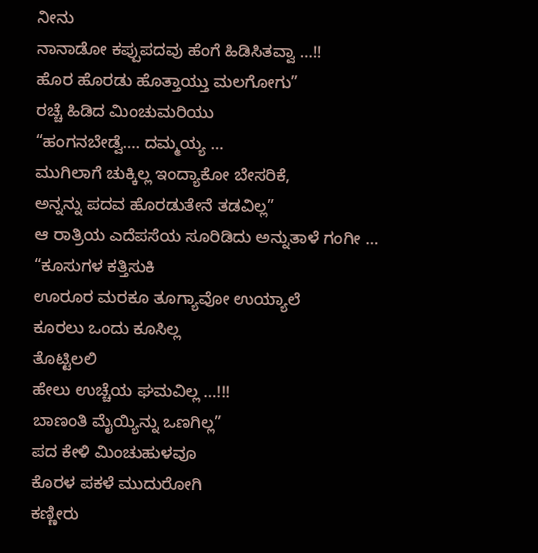ನೀನು
ನಾನಾಡೋ ಕಪ್ಪುಪದವು ಹೆಂಗೆ ಹಿಡಿಸಿತವ್ವಾ …!!
ಹೊರ ಹೊರಡು ಹೊತ್ತಾಯ್ತು ಮಲಗೋಗು”
ರಚ್ಚೆ ಹಿಡಿದ ಮಿಂಚುಮರಿಯು
“ಹಂಗನಬೇಡ್ವೆ…. ದಮ್ಮಯ್ಯ …
ಮುಗಿಲಾಗೆ ಚುಕ್ಕಿಲ್ಲ ಇಂದ್ಯಾಕೋ ಬೇಸರಿಕೆ,
ಅನ್ನನ್ನು ಪದವ ಹೊರಡುತೇನೆ ತಡವಿಲ್ಲ”
ಆ ರಾತ್ರಿಯ ಎದೆಪಸೆಯ ಸೂರಿಡಿದು ಅನ್ನುತಾಳೆ ಗಂಗೀ …
“ಕೂಸುಗಳ ಕತ್ತಿಸುಕಿ
ಊರೂರ ಮರಕೂ ತೂಗ್ಯಾವೋ ಉಯ್ಯಾಲೆ
ಕೂರಲು ಒಂದು ಕೂಸಿಲ್ಲ
ತೊಟ್ಟಿಲಲಿ
ಹೇಲು ಉಚ್ಚೆಯ ಘಮವಿಲ್ಲ …!!!
ಬಾಣಂತಿ ಮೈಯ್ಯಿನ್ನು ಒಣಗಿಲ್ಲ”
ಪದ ಕೇಳಿ ಮಿಂಚುಹುಳವೂ
ಕೊರಳ ಪಕಳೆ ಮುದುರೋಗಿ
ಕಣ್ಣೀರು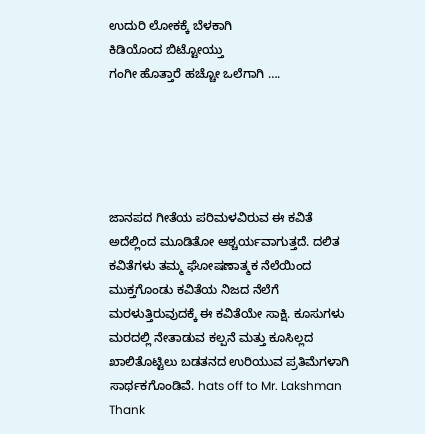ಉದುರಿ ಲೋಕಕ್ಕೆ ಬೆಳಕಾಗಿ
ಕಿಡಿಯೊಂದ ಬಿಟ್ಟೋಯ್ತು
ಗಂಗೀ ಹೊತ್ತಾರೆ ಹಚ್ಚೋ ಒಲೆಗಾಗಿ ….





ಜಾನಪದ ಗೀತೆಯ ಪರಿಮಳವಿರುವ ಈ ಕವಿತೆ ಅದೆಲ್ಲಿಂದ ಮೂಡಿತೋ ಆಶ್ಚರ್ಯವಾಗುತ್ತದೆ. ದಲಿತ ಕವಿತೆಗಳು ತಮ್ಮ ಘೋಷಣಾತ್ಮಕ ನೆಲೆಯಿಂದ ಮುಕ್ತಗೊಂಡು ಕವಿತೆಯ ನಿಜದ ನೆಲೆಗೆ ಮರಳುತ್ತಿರುವುದಕ್ಕೆ ಈ ಕವಿತೆಯೇ ಸಾಕ್ಷಿ. ಕೂಸುಗಳು ಮರದಲ್ಲಿ ನೇತಾಡುವ ಕಲ್ಪನೆ ಮತ್ತು ಕೂಸಿಲ್ಲದ ಖಾಲಿತೊಟ್ಟಿಲು ಬಡತನದ ಉರಿಯುವ ಪ್ರತಿಮೆಗಳಾಗಿ ಸಾರ್ಥಕಗೊಂಡಿವೆ. hats off to Mr. Lakshman
Thank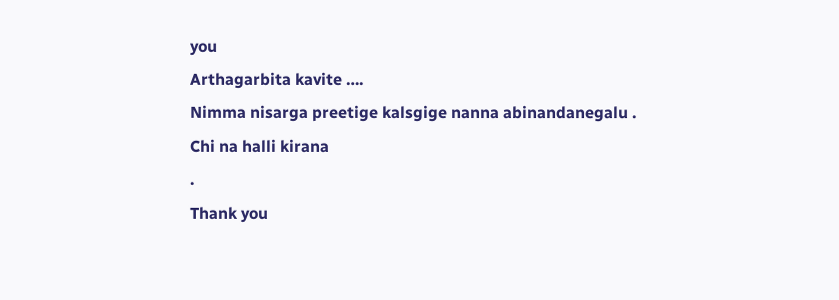you
Arthagarbita kavite ….
Nimma nisarga preetige kalsgige nanna abinandanegalu .
Chi na halli kirana
.
Thank you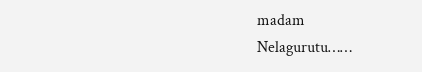madam
Nelagurutu……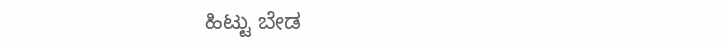ಹಿಟ್ಟು ಬೇಡ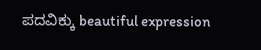ಪದವಿಕ್ಕು beautiful expression